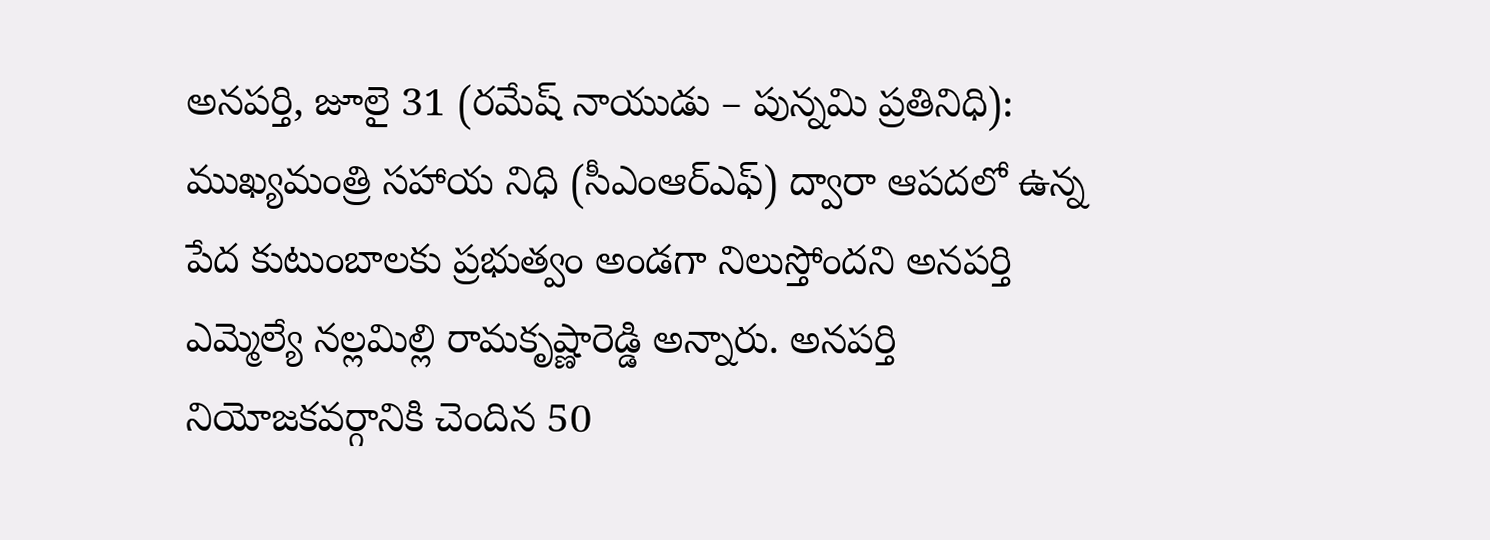అనపర్తి, జూలై 31 (రమేష్ నాయుడు – పున్నమి ప్రతినిధి): ముఖ్యమంత్రి సహాయ నిధి (సీఎంఆర్ఎఫ్) ద్వారా ఆపదలో ఉన్న పేద కుటుంబాలకు ప్రభుత్వం అండగా నిలుస్తోందని అనపర్తి ఎమ్మెల్యే నల్లమిల్లి రామకృష్ణారెడ్డి అన్నారు. అనపర్తి నియోజకవర్గానికి చెందిన 50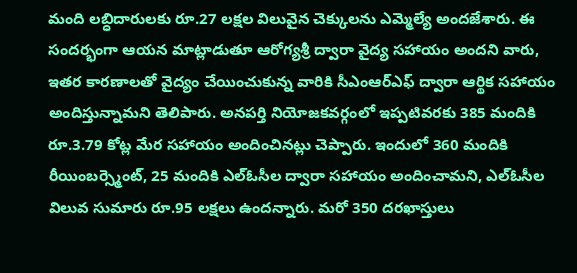మంది లబ్ధిదారులకు రూ.27 లక్షల విలువైన చెక్కులను ఎమ్మెల్యే అందజేశారు. ఈ సందర్భంగా ఆయన మాట్లాడుతూ ఆరోగ్యశ్రీ ద్వారా వైద్య సహాయం అందని వారు, ఇతర కారణాలతో వైద్యం చేయించుకున్న వారికి సీఎంఆర్ఎఫ్ ద్వారా ఆర్థిక సహాయం అందిస్తున్నామని తెలిపారు. అనపర్తి నియోజకవర్గంలో ఇప్పటివరకు 385 మందికి రూ.3.79 కోట్ల మేర సహాయం అందించినట్లు చెప్పారు. ఇందులో 360 మందికి రీయింబర్స్మెంట్, 25 మందికి ఎల్ఓసీల ద్వారా సహాయం అందించామని, ఎల్ఓసీల విలువ సుమారు రూ.95 లక్షలు ఉందన్నారు. మరో 350 దరఖాస్తులు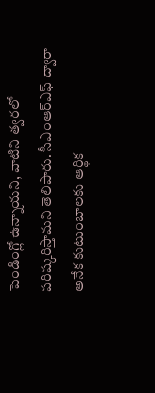పెండింగ్లో ఉన్నాయని, వాటిని త్వరలో పరిష్కరిస్తామని తెలిపారు. సీఎంఆర్ఎఫ్ ద్వారా అనేక కుటుంబాలకు ఆర్థిక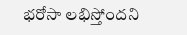భరోసా లభిస్తోందని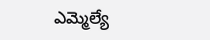ఎమ్మెల్యే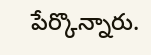పేర్కొన్నారు.